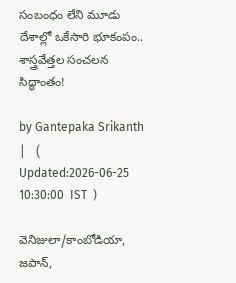సంబంధం లేని మూడు దేశాల్లో ఒకేసారి భూకంపం.. శాస్త్రవేత్తల సంచలన సిద్ధాంతం!

by Gantepaka Srikanth |   (  Updated:2026-06-25 10:30:00  IST  )

వెనిజులా/కాంబోడియా, జపాన్,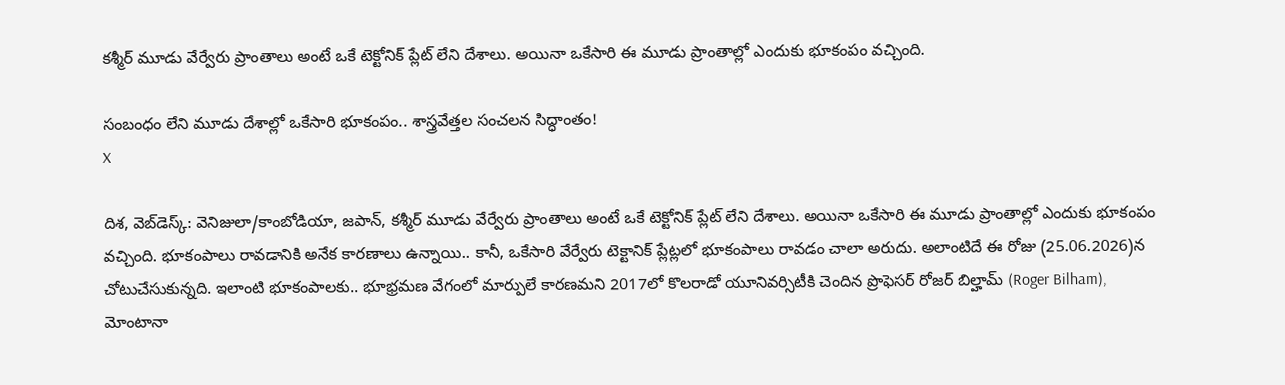కశ్మీర్ మూడు వేర్వేరు ప్రాంతాలు అంటే ఒకే టెక్టోనిక్ ప్లేట్ లేని దేశాలు. అయినా ఒకేసారి ఈ మూడు ప్రాంతాల్లో ఎందుకు భూకంపం వచ్చింది.

సంబంధం లేని మూడు దేశాల్లో ఒకేసారి భూకంపం.. శాస్త్రవేత్తల సంచలన సిద్ధాంతం!
X

దిశ, వెబ్‌డెస్క్: వెనిజులా/కాంబోడియా, జపాన్, కశ్మీర్ మూడు వేర్వేరు ప్రాంతాలు అంటే ఒకే టెక్టోనిక్ ప్లేట్ లేని దేశాలు. అయినా ఒకేసారి ఈ మూడు ప్రాంతాల్లో ఎందుకు భూకంపం వచ్చింది. భూకంపాలు రావడానికి అనేక కారణాలు ఉన్నాయి.. కానీ, ఒకేసారి వేర్వేరు టెక్టానిక్ ప్లేట్లలో భూకంపాలు రావడం చాలా అరుదు. అలాంటిదే ఈ రోజు (25.06.2026)న చోటుచేసుకున్నది. ఇలాంటి భూకంపాలకు.. భూభ్రమణ వేగంలో మార్పులే కారణమని 2017లో కొలరాడో యూనివర్సిటీకి చెందిన ప్రొఫెసర్ రోజర్ బిల్హామ్ (Roger Bilham), మోంటానా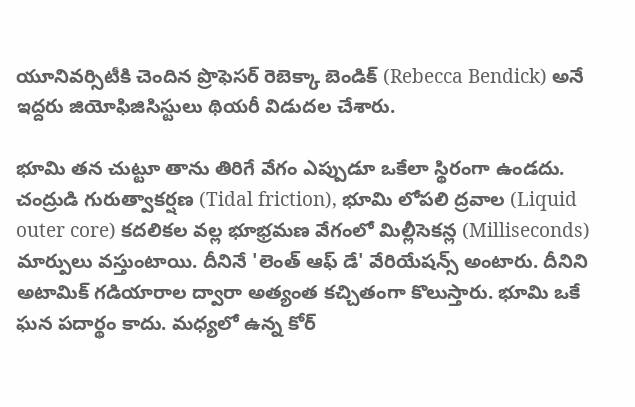యూనివర్సిటీకి చెందిన ప్రొఫెసర్ రెబెక్కా బెండిక్ (Rebecca Bendick) అనే ఇద్దరు జియోఫిజిసిస్టులు థియరీ విడుదల చేశారు.

భూమి తన చుట్టూ తాను తిరిగే వేగం ఎప్పుడూ ఒకేలా స్థిరంగా ఉండదు. చంద్రుడి గురుత్వాకర్షణ (Tidal friction), భూమి లోపలి ద్రవాల (Liquid outer core) కదలికల వల్ల భూభ్రమణ వేగంలో మిల్లీసెకన్ల (Milliseconds) మార్పులు వస్తుంటాయి. దీనినే 'లెంత్ ఆఫ్ డే' వేరియేషన్స్ అంటారు. దీనిని అటామిక్ గడియారాల ద్వారా అత్యంత కచ్చితంగా కొలుస్తారు. భూమి ఒకే ఘన పదార్థం కాదు. మధ్యలో ఉన్న కోర్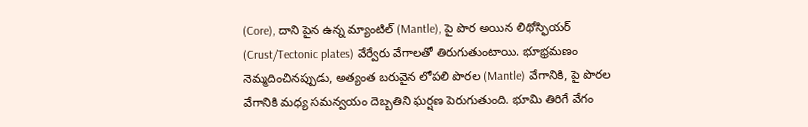(Core), దాని పైన ఉన్న మ్యాంటిల్ (Mantle), పై పొర అయిన లిథోస్ఫియర్ (Crust/Tectonic plates) వేర్వేరు వేగాలతో తిరుగుతుంటాయి. భూభ్రమణం నెమ్మదించినప్పుడు, అత్యంత బరువైన లోపలి పొరల (Mantle) వేగానికి, పై పొరల వేగానికి మధ్య సమన్వయం దెబ్బతిని ఘర్షణ పెరుగుతుంది. భూమి తిరిగే వేగం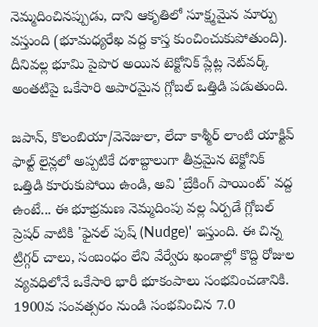నెమ్మదించినప్పుడు, దాని ఆకృతిలో సూక్ష్మమైన మార్పు వస్తుంది (భూమధ్యరేఖ వద్ద కాస్త కుంచించుకుపోతుంది). దీనివల్ల భూమి పైపొర అయిన టెక్టోనిక్ ప్లేట్ల నెట్‌వర్క్ అంతటిపై ఒకేసారి అపారమైన గ్లోబల్ ఒత్తిడి పడుతుంది.

జపాన్, కొలంబియా/వెనెజులా, లేదా కాశ్మీర్ లాంటి యాక్టివ్ ఫాల్ట్ లైన్లలో అప్పటికే దశాబ్దాలుగా తీవ్రమైన టెక్టోనిక్ ఒత్తిడి కూరుకుపోయి ఉండి, అవి 'బ్రేకింగ్ పాయింట్' వద్ద ఉంటే... ఈ భూభ్రమణ నెమ్మదింపు వల్ల ఏర్పడే గ్లోబల్ ప్రెషర్ వాటికి 'ఫైనల్ పుష్ (Nudge)' ఇస్తుంది. ఈ చిన్న ట్రిగ్గర్ చాలు, సంబంధం లేని వేర్వేరు ఖండాల్లో కొద్ది రోజుల వ్యవధిలోనే ఒకేసారి భారీ భూకంపాలు సంభవించడానికి. 1900వ సంవత్సరం నుండి సంభవించిన 7.0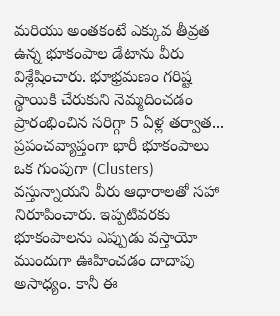మరియు అంతకంటే ఎక్కువ తీవ్రత ఉన్న భూకంపాల డేటాను వీరు విశ్లేషించారు. భూభ్రమణం గరిష్ట స్థాయికి చేరుకుని నెమ్మదించడం ప్రారంభించిన సరిగ్గా 5 ఏళ్ల తర్వాత... ప్రపంచవ్యాప్తంగా భారీ భూకంపాలు ఒక గుంపుగా (Clusters) వస్తున్నాయని వీరు ఆధారాలతో సహా నిరూపించారు. ఇప్పటివరకు భూకంపాలను ఎప్పుడు వస్తాయో ముందుగా ఊహించడం దాదాపు అసాధ్యం. కానీ ఈ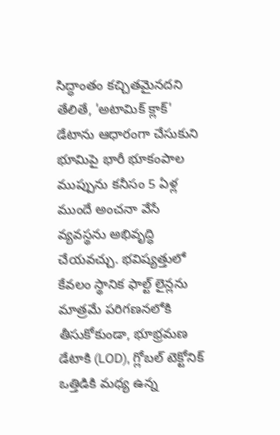సిద్ధాంతం కచ్చితమైనదని తేలితే, 'అటామిక్ క్లాక్' డేటాను ఆధారంగా చేసుకుని భూమిపై భారీ భూకంపాల ముప్పును కనీసం 5 ఏళ్ల ముందే అంచనా వేసే వ్యవస్థను అభివృద్ధి చేయవచ్చు. భవిష్యత్తులో కేవలం స్థానిక ఫాల్ట్ లైన్లను మాత్రమే పరిగణనలోకి తీసుకోకుండా, భూభ్రమణ డేటాకి (LOD), గ్లోబల్ టెక్టోనిక్ ఒత్తిడికి మధ్య ఉన్న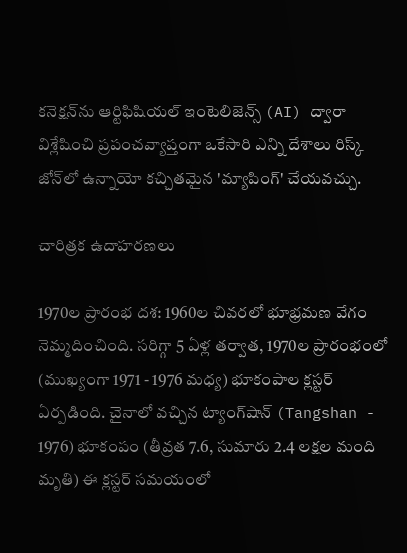కనెక్షన్‌ను ఆర్టిఫిషియల్ ఇంటెలిజెన్స్ (AI) ద్వారా విశ్లేషించి ప్రపంచవ్యాప్తంగా ఒకేసారి ఎన్ని దేశాలు రిస్క్ జోన్‌లో ఉన్నాయో కచ్చితమైన 'మ్యాపింగ్' చేయవచ్చు.

చారిత్రక ఉదాహరణలు

1970ల ప్రారంభ దశ: 1960ల చివరలో భూభ్రమణ వేగం నెమ్మదించింది. సరిగ్గా 5 ఏళ్ల తర్వాత, 1970ల ప్రారంభంలో (ముఖ్యంగా 1971 - 1976 మధ్య) భూకంపాల క్లస్టర్ ఏర్పడింది. చైనాలో వచ్చిన ట్యాంగ్‌షాన్ (Tangshan - 1976) భూకంపం (తీవ్రత 7.6, సుమారు 2.4 లక్షల మంది మృతి) ఈ క్లస్టర్ సమయంలో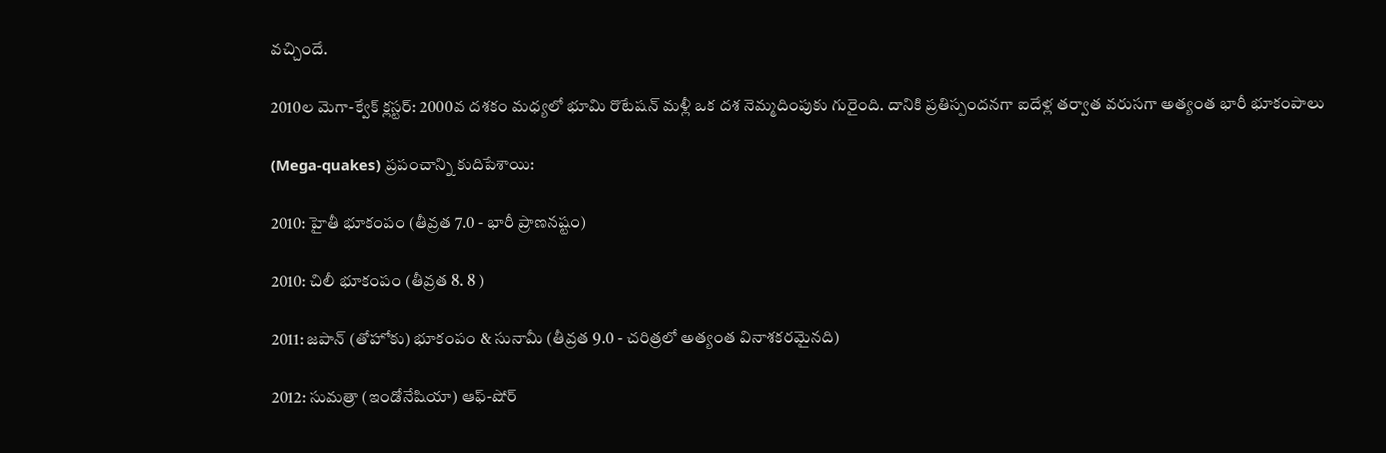వచ్చిందే.

2010ల మెగా-క్వేక్ క్లస్టర్: 2000వ దశకం మధ్యలో భూమి రొటేషన్ మళ్లీ ఒక దశ నెమ్మదింపుకు గురైంది. దానికి ప్రతిస్పందనగా ఐదేళ్ల తర్వాత వరుసగా అత్యంత భారీ భూకంపాలు

(Mega-quakes) ప్రపంచాన్ని కుదిపేశాయి:

2010: హైతీ భూకంపం (తీవ్రత 7.0 - భారీ ప్రాణనష్టం)

2010: చిలీ భూకంపం (తీవ్రత 8. 8 )

2011: జపాన్ (తోహోకు) భూకంపం & సునామీ (తీవ్రత 9.0 - చరిత్రలో అత్యంత వినాశకరమైనది)

2012: సుమత్రా (ఇండోనేషియా) ఆఫ్-షోర్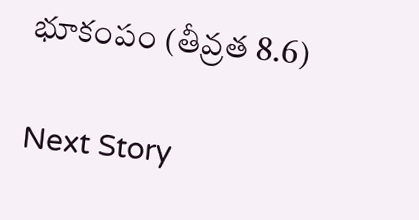భూకంపం (తీవ్రత 8.6)

Next Story